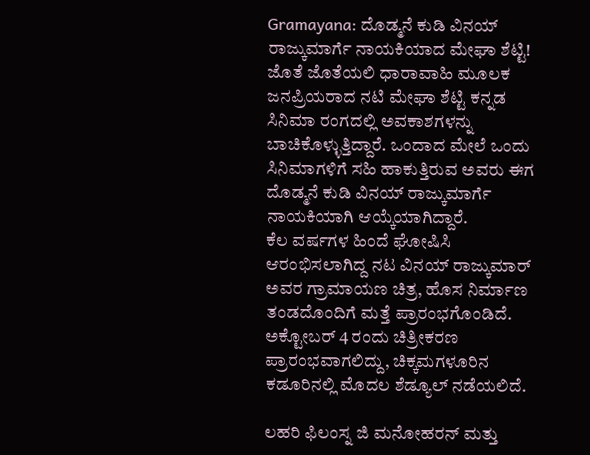Gramayana: ದೊಡ್ಮನೆ ಕುಡಿ ವಿನಯ್ ರಾಜ್ಕುಮಾರ್ಗೆ ನಾಯಕಿಯಾದ ಮೇಘಾ ಶೆಟ್ಟಿ!
ಜೊತೆ ಜೊತೆಯಲಿ ಧಾರಾವಾಹಿ ಮೂಲಕ ಜನಪ್ರಿಯರಾದ ನಟಿ ಮೇಘಾ ಶೆಟ್ಟಿ ಕನ್ನಡ ಸಿನಿಮಾ ರಂಗದಲ್ಲಿ ಅವಕಾಶಗಳನ್ನು ಬಾಚಿಕೊಳ್ಳುತ್ತಿದ್ದಾರೆ. ಒಂದಾದ ಮೇಲೆ ಒಂದು ಸಿನಿಮಾಗಳಿಗೆ ಸಹಿ ಹಾಕುತ್ತಿರುವ ಅವರು ಈಗ ದೊಡ್ಮನೆ ಕುಡಿ ವಿನಯ್ ರಾಜ್ಕುಮಾರ್ಗೆ ನಾಯಕಿಯಾಗಿ ಆಯ್ಕೆಯಾಗಿದ್ದಾರೆ.
ಕೆಲ ವರ್ಷಗಳ ಹಿಂದೆ ಘೋಷಿಸಿ ಆರಂಭಿಸಲಾಗಿದ್ದ ನಟ ವಿನಯ್ ರಾಜ್ಕುಮಾರ್ ಅವರ ಗ್ರಾಮಾಯಣ ಚಿತ್ರ, ಹೊಸ ನಿರ್ಮಾಣ ತಂಡದೊಂದಿಗೆ ಮತ್ತೆ ಪ್ರಾರಂಭಗೊಂಡಿದೆ. ಅಕ್ಟೋಬರ್ 4 ರಂದು ಚಿತ್ರೀಕರಣ ಪ್ರಾರಂಭವಾಗಲಿದ್ದು, ಚಿಕ್ಕಮಗಳೂರಿನ ಕಡೂರಿನಲ್ಲಿ ಮೊದಲ ಶೆಡ್ಯೂಲ್ ನಡೆಯಲಿದೆ.

ಲಹರಿ ಫಿಲಂಸ್ನ ಜಿ ಮನೋಹರನ್ ಮತ್ತು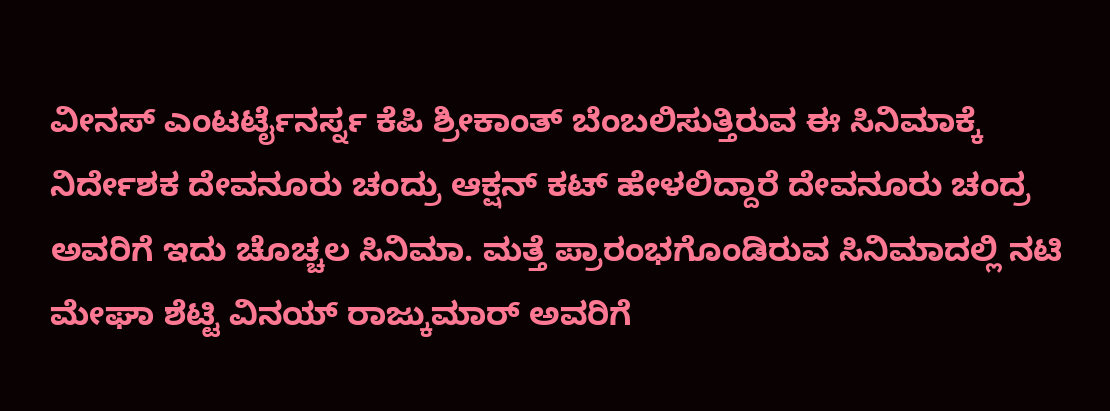ವೀನಸ್ ಎಂಟರ್ಟೈನರ್ಸ್ನ ಕೆಪಿ ಶ್ರೀಕಾಂತ್ ಬೆಂಬಲಿಸುತ್ತಿರುವ ಈ ಸಿನಿಮಾಕ್ಕೆ ನಿರ್ದೇಶಕ ದೇವನೂರು ಚಂದ್ರು ಆಕ್ಷನ್ ಕಟ್ ಹೇಳಲಿದ್ದಾರೆ ದೇವನೂರು ಚಂದ್ರ ಅವರಿಗೆ ಇದು ಚೊಚ್ಚಲ ಸಿನಿಮಾ. ಮತ್ತೆ ಪ್ರಾರಂಭಗೊಂಡಿರುವ ಸಿನಿಮಾದಲ್ಲಿ ನಟಿ ಮೇಘಾ ಶೆಟ್ಟಿ ವಿನಯ್ ರಾಜ್ಕುಮಾರ್ ಅವರಿಗೆ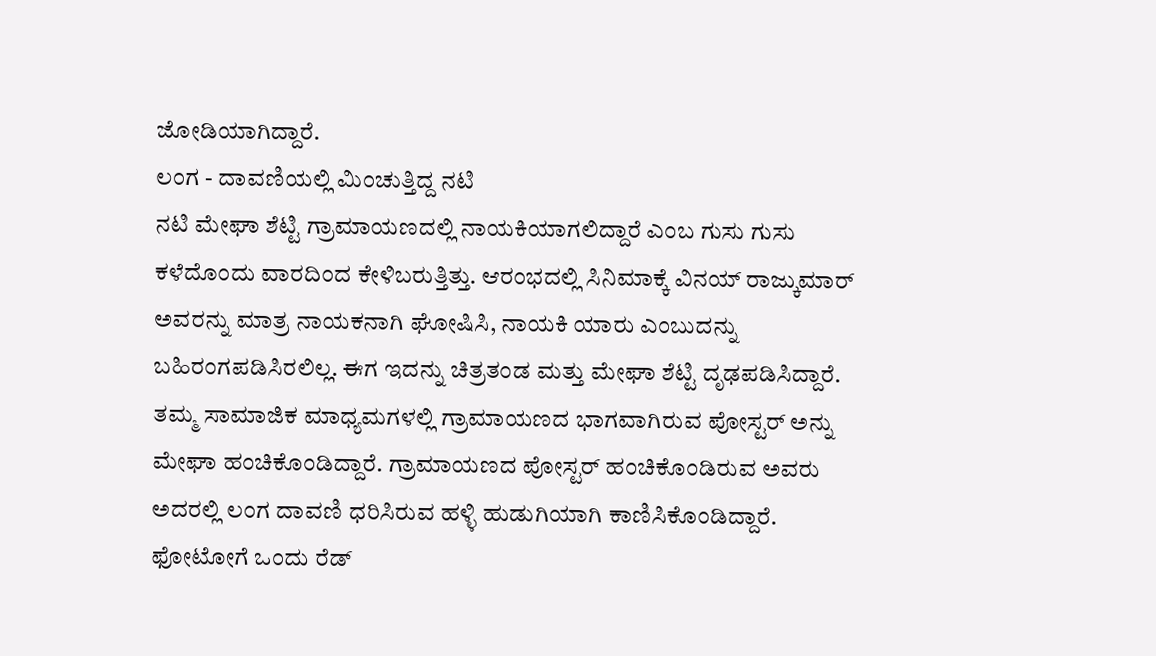ಜೋಡಿಯಾಗಿದ್ದಾರೆ.
ಲಂಗ - ದಾವಣಿಯಲ್ಲಿ ಮಿಂಚುತ್ತಿದ್ದ ನಟಿ
ನಟಿ ಮೇಘಾ ಶೆಟ್ಟಿ ಗ್ರಾಮಾಯಣದಲ್ಲಿ ನಾಯಕಿಯಾಗಲಿದ್ದಾರೆ ಎಂಬ ಗುಸು ಗುಸು ಕಳೆದೊಂದು ವಾರದಿಂದ ಕೇಳಿಬರುತ್ತಿತ್ತು. ಆರಂಭದಲ್ಲಿ ಸಿನಿಮಾಕ್ಕೆ ವಿನಯ್ ರಾಜ್ಕುಮಾರ್ ಅವರನ್ನು ಮಾತ್ರ ನಾಯಕನಾಗಿ ಘೋಷಿಸಿ, ನಾಯಕಿ ಯಾರು ಎಂಬುದನ್ನು ಬಹಿರಂಗಪಡಿಸಿರಲಿಲ್ಲ. ಈಗ ಇದನ್ನು ಚಿತ್ರತಂಡ ಮತ್ತು ಮೇಘಾ ಶೆಟ್ಟಿ ದೃಢಪಡಿಸಿದ್ದಾರೆ.
ತಮ್ಮ ಸಾಮಾಜಿಕ ಮಾಧ್ಯಮಗಳಲ್ಲಿ ಗ್ರಾಮಾಯಣದ ಭಾಗವಾಗಿರುವ ಪೋಸ್ಟರ್ ಅನ್ನು ಮೇಘಾ ಹಂಚಿಕೊಂಡಿದ್ದಾರೆ. ಗ್ರಾಮಾಯಣದ ಪೋಸ್ಟರ್ ಹಂಚಿಕೊಂಡಿರುವ ಅವರು ಅದರಲ್ಲಿ ಲಂಗ ದಾವಣಿ ಧರಿಸಿರುವ ಹಳ್ಳಿ ಹುಡುಗಿಯಾಗಿ ಕಾಣಿಸಿಕೊಂಡಿದ್ದಾರೆ. ಫೋಟೋಗೆ ಒಂದು ರೆಡ್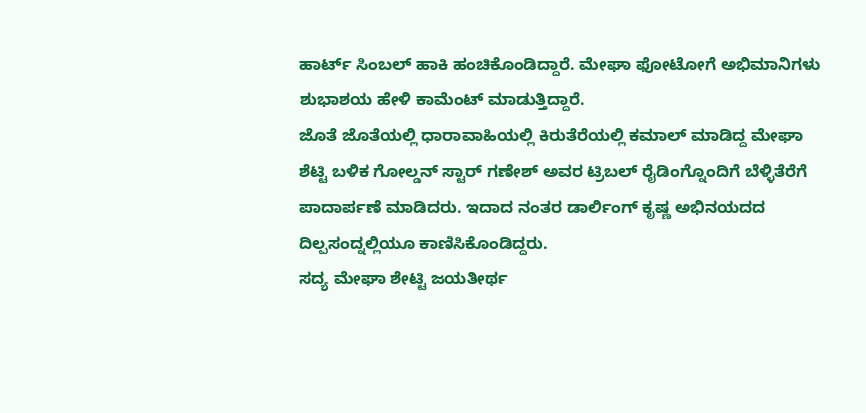ಹಾರ್ಟ್ ಸಿಂಬಲ್ ಹಾಕಿ ಹಂಚಿಕೊಂಡಿದ್ದಾರೆ. ಮೇಘಾ ಫೋಟೋಗೆ ಅಭಿಮಾನಿಗಳು ಶುಭಾಶಯ ಹೇಳಿ ಕಾಮೆಂಟ್ ಮಾಡುತ್ತಿದ್ದಾರೆ.
ಜೊತೆ ಜೊತೆಯಲ್ಲಿ ಧಾರಾವಾಹಿಯಲ್ಲಿ ಕಿರುತೆರೆಯಲ್ಲಿ ಕಮಾಲ್ ಮಾಡಿದ್ದ ಮೇಘಾ ಶೆಟ್ಟಿ ಬಳಿಕ ಗೋಲ್ಡನ್ ಸ್ಟಾರ್ ಗಣೇಶ್ ಅವರ ಟ್ರಿಬಲ್ ರೈಡಿಂಗ್ನೊಂದಿಗೆ ಬೆಳ್ಳಿತೆರೆಗೆ ಪಾದಾರ್ಪಣೆ ಮಾಡಿದರು. ಇದಾದ ನಂತರ ಡಾರ್ಲಿಂಗ್ ಕೃಷ್ಣ ಅಭಿನಯದದ ದಿಲ್ಪಸಂದ್ನಲ್ಲಿಯೂ ಕಾಣಿಸಿಕೊಂಡಿದ್ದರು.
ಸದ್ಯ ಮೇಘಾ ಶೇಟ್ಟಿ ಜಯತೀರ್ಥ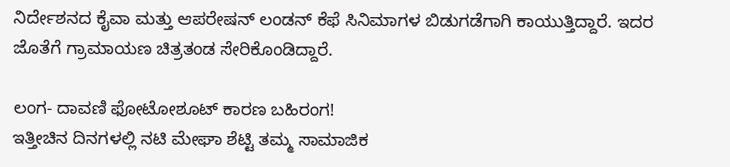ನಿರ್ದೇಶನದ ಕೈವಾ ಮತ್ತು ಆಪರೇಷನ್ ಲಂಡನ್ ಕೆಫೆ ಸಿನಿಮಾಗಳ ಬಿಡುಗಡೆಗಾಗಿ ಕಾಯುತ್ತಿದ್ದಾರೆ. ಇದರ ಜೊತೆಗೆ ಗ್ರಾಮಾಯಣ ಚಿತ್ರತಂಡ ಸೇರಿಕೊಂಡಿದ್ದಾರೆ.

ಲಂಗ- ದಾವಣಿ ಫೋಟೋಶೂಟ್ ಕಾರಣ ಬಹಿರಂಗ!
ಇತ್ತೀಚಿನ ದಿನಗಳಲ್ಲಿ ನಟಿ ಮೇಘಾ ಶೆಟ್ಟಿ ತಮ್ಮ ಸಾಮಾಜಿಕ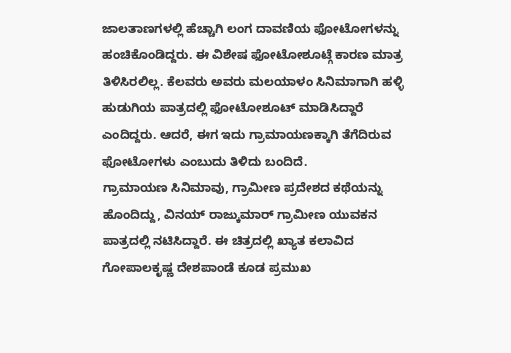ಜಾಲತಾಣಗಳಲ್ಲಿ ಹೆಚ್ಚಾಗಿ ಲಂಗ ದಾವಣಿಯ ಫೋಟೋಗಳನ್ನು ಹಂಚಿಕೊಂಡಿದ್ದರು. ಈ ವಿಶೇಷ ಫೋಟೋಶೂಟ್ಗೆ ಕಾರಣ ಮಾತ್ರ ತಿಳಿಸಿರಲಿಲ್ಲ. ಕೆಲವರು ಅವರು ಮಲಯಾಳಂ ಸಿನಿಮಾಗಾಗಿ ಹಳ್ಳಿ ಹುಡುಗಿಯ ಪಾತ್ರದಲ್ಲಿ ಫೋಟೋಶೂಟ್ ಮಾಡಿಸಿದ್ದಾರೆ ಎಂದಿದ್ದರು. ಆದರೆ, ಈಗ ಇದು ಗ್ರಾಮಾಯಣಕ್ಕಾಗಿ ತೆಗೆದಿರುವ ಫೋಟೋಗಳು ಎಂಬುದು ತಿಳಿದು ಬಂದಿದೆ.
ಗ್ರಾಮಾಯಣ ಸಿನಿಮಾವು, ಗ್ರಾಮೀಣ ಪ್ರದೇಶದ ಕಥೆಯನ್ನು ಹೊಂದಿದ್ದು, ವಿನಯ್ ರಾಜ್ಕುಮಾರ್ ಗ್ರಾಮೀಣ ಯುವಕನ ಪಾತ್ರದಲ್ಲಿ ನಟಿಸಿದ್ದಾರೆ. ಈ ಚಿತ್ರದಲ್ಲಿ ಖ್ಯಾತ ಕಲಾವಿದ ಗೋಪಾಲಕೃಷ್ಣ ದೇಶಪಾಂಡೆ ಕೂಡ ಪ್ರಮುಖ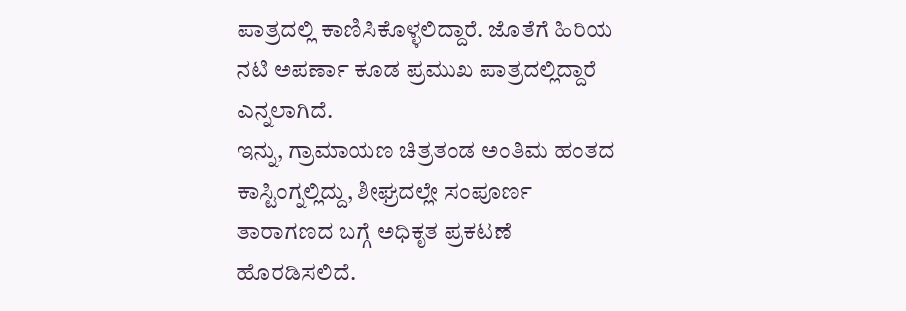ಪಾತ್ರದಲ್ಲಿ ಕಾಣಿಸಿಕೊಳ್ಳಲಿದ್ದಾರೆ. ಜೊತೆಗೆ ಹಿರಿಯ ನಟಿ ಅಪರ್ಣಾ ಕೂಡ ಪ್ರಮುಖ ಪಾತ್ರದಲ್ಲಿದ್ದಾರೆ ಎನ್ನಲಾಗಿದೆ.
ಇನ್ನು, ಗ್ರಾಮಾಯಣ ಚಿತ್ರತಂಡ ಅಂತಿಮ ಹಂತದ ಕಾಸ್ಟಿಂಗ್ನಲ್ಲಿದ್ದು, ಶೀಘ್ರದಲ್ಲೇ ಸಂಪೂರ್ಣ ತಾರಾಗಣದ ಬಗ್ಗೆ ಅಧಿಕೃತ ಪ್ರಕಟಣೆ ಹೊರಡಿಸಲಿದೆ.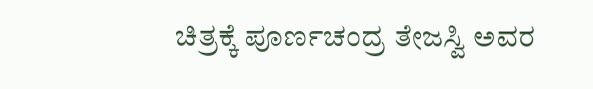ಚಿತ್ರಕ್ಕೆ ಪೂರ್ಣಚಂದ್ರ ತೇಜಸ್ವಿ ಅವರ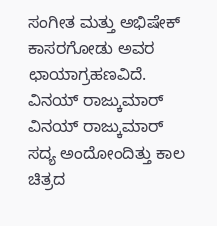ಸಂಗೀತ ಮತ್ತು ಅಭಿಷೇಕ್ ಕಾಸರಗೋಡು ಅವರ ಛಾಯಾಗ್ರಹಣವಿದೆ.
ವಿನಯ್ ರಾಜ್ಕುಮಾರ್
ವಿನಯ್ ರಾಜ್ಕುಮಾರ್ ಸದ್ಯ ಅಂದೋಂದಿತ್ತು ಕಾಲ ಚಿತ್ರದ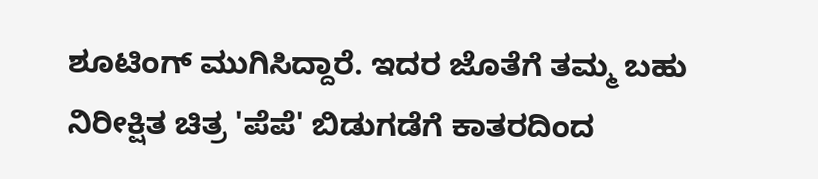ಶೂಟಿಂಗ್ ಮುಗಿಸಿದ್ದಾರೆ. ಇದರ ಜೊತೆಗೆ ತಮ್ಮ ಬಹು ನಿರೀಕ್ಷಿತ ಚಿತ್ರ 'ಪೆಪೆ' ಬಿಡುಗಡೆಗೆ ಕಾತರದಿಂದ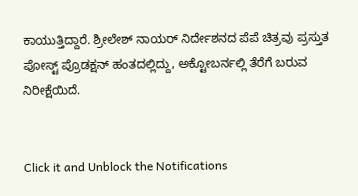ಕಾಯುತ್ತಿದ್ದಾರೆ. ಶ್ರೀಲೇಶ್ ನಾಯರ್ ನಿರ್ದೇಶನದ ಪೆಪೆ ಚಿತ್ರವು ಪ್ರಸ್ತುತ ಪೋಸ್ಟ್ ಪ್ರೊಡಕ್ಷನ್ ಹಂತದಲ್ಲಿದ್ದು, ಅಕ್ಟೋಬರ್ನಲ್ಲಿ ತೆರೆಗೆ ಬರುವ ನಿರೀಕ್ಷೆಯಿದೆ.


Click it and Unblock the Notifications